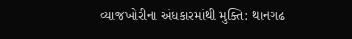વ્યાજખોરીના અંધકારમાંથી મુક્તિ: થાનગઢ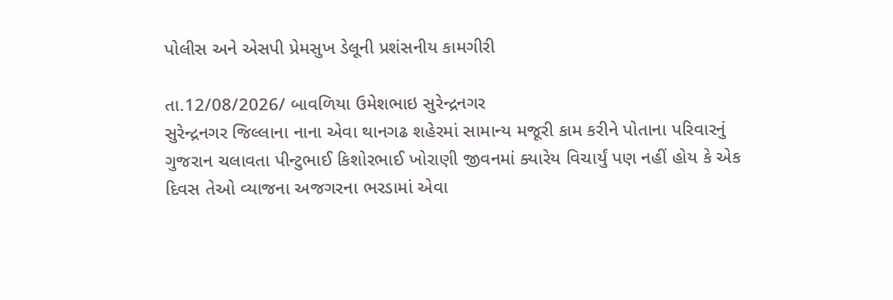પોલીસ અને એસપી પ્રેમસુખ ડેલૂની પ્રશંસનીય કામગીરી

તા.12/08/2026/ બાવળિયા ઉમેશભાઇ સુરેન્દ્રનગર
સુરેન્દ્રનગર જિલ્લાના નાના એવા થાનગઢ શહેરમાં સામાન્ય મજૂરી કામ કરીને પોતાના પરિવારનું ગુજરાન ચલાવતા પીન્ટુભાઈ કિશોરભાઈ ખોરાણી જીવનમાં ક્યારેય વિચાર્યું પણ નહીં હોય કે એક દિવસ તેઓ વ્યાજના અજગરના ભરડામાં એવા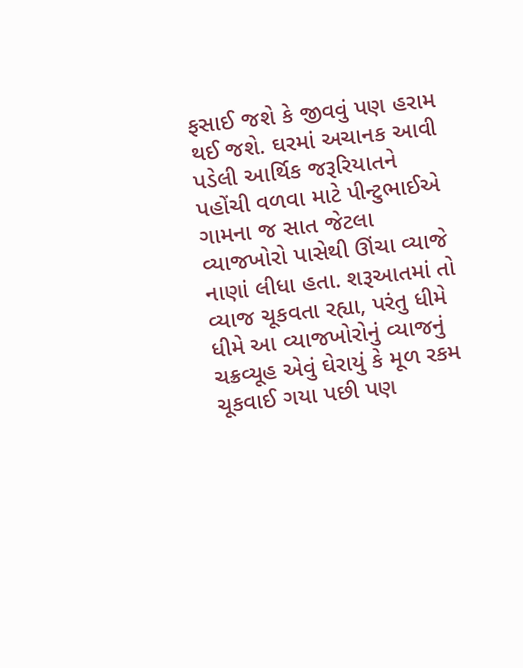ફસાઈ જશે કે જીવવું પણ હરામ થઈ જશે. ઘરમાં અચાનક આવી પડેલી આર્થિક જરૂરિયાતને પહોંચી વળવા માટે પીન્ટુભાઈએ ગામના જ સાત જેટલા વ્યાજખોરો પાસેથી ઊંચા વ્યાજે નાણાં લીધા હતા. શરૂઆતમાં તો વ્યાજ ચૂકવતા રહ્યા, પરંતુ ધીમે ધીમે આ વ્યાજખોરોનું વ્યાજનું ચક્રવ્યૂહ એવું ઘેરાયું કે મૂળ રકમ ચૂકવાઈ ગયા પછી પણ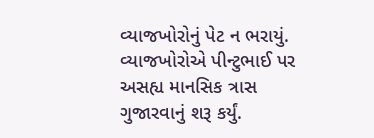વ્યાજખોરોનું પેટ ન ભરાયું. વ્યાજખોરોએ પીન્ટુભાઈ પર અસહ્ય માનસિક ત્રાસ ગુજારવાનું શરૂ કર્યું.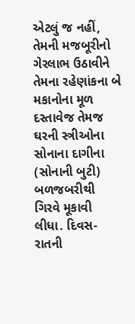એટલું જ નહીં, તેમની મજબૂરીનો ગેરલાભ ઉઠાવીને તેમના રહેણાંકના બે મકાનોના મૂળ દસ્તાવેજ તેમજ ઘરની સ્ત્રીઓના સોનાના દાગીના (સોનાની બુટી) બળજબરીથી ગિરવે મૂકાવી લીધા. દિવસ- રાતની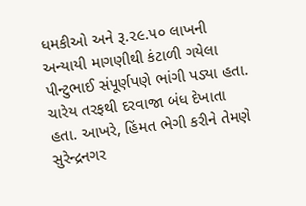ધમકીઓ અને રૂ.૨૯.૫૦ લાખની અન્યાયી માગણીથી કંટાળી ગયેલા પીન્ટુભાઈ સંપૂર્ણપણે ભાંગી પડ્યા હતા. ચારેય તરફથી દરવાજા બંધ દેખાતા હતા. આખરે, હિંમત ભેગી કરીને તેમણે સુરેન્દ્રનગર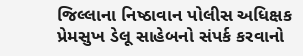જિલ્લાના નિષ્ઠાવાન પોલીસ અધિક્ષક પ્રેમસુખ ડેલૂ સાહેબનો સંપર્ક કરવાનો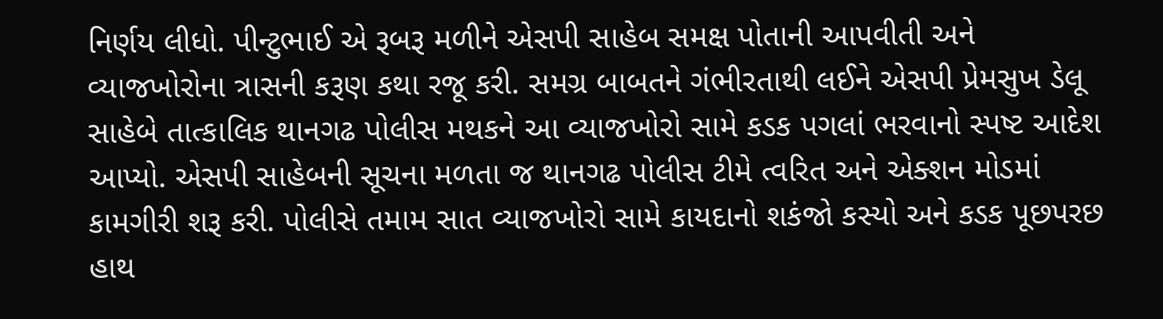નિર્ણય લીધો. પીન્ટુભાઈ એ રૂબરૂ મળીને એસપી સાહેબ સમક્ષ પોતાની આપવીતી અને વ્યાજખોરોના ત્રાસની કરૂણ કથા રજૂ કરી. સમગ્ર બાબતને ગંભીરતાથી લઈને એસપી પ્રેમસુખ ડેલૂ સાહેબે તાત્કાલિક થાનગઢ પોલીસ મથકને આ વ્યાજખોરો સામે કડક પગલાં ભરવાનો સ્પષ્ટ આદેશ આપ્યો. એસપી સાહેબની સૂચના મળતા જ થાનગઢ પોલીસ ટીમે ત્વરિત અને એક્શન મોડમાં કામગીરી શરૂ કરી. પોલીસે તમામ સાત વ્યાજખોરો સામે કાયદાનો શકંજો કસ્યો અને કડક પૂછપરછ હાથ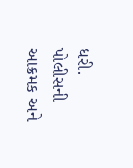ધરી. પોલીસની આક્રમક અને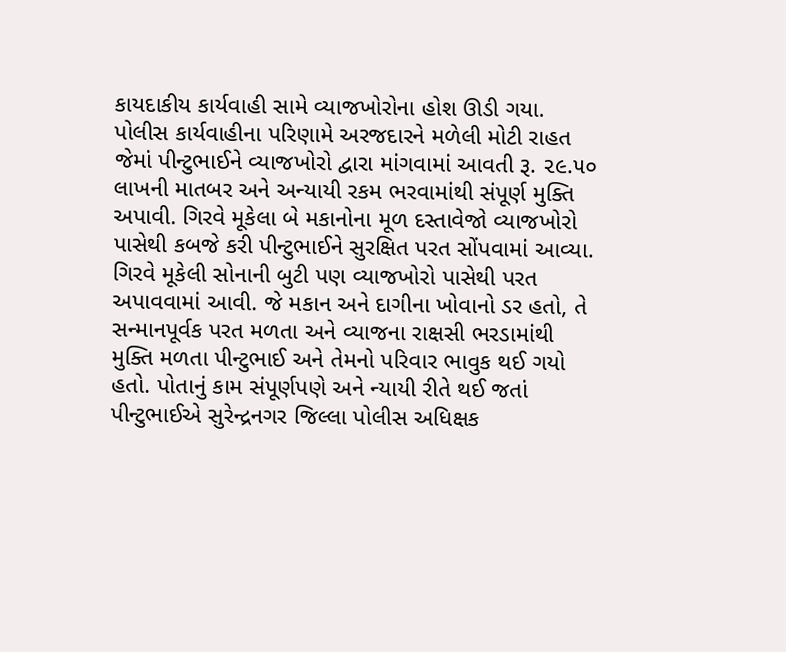કાયદાકીય કાર્યવાહી સામે વ્યાજખોરોના હોશ ઊડી ગયા. પોલીસ કાર્યવાહીના પરિણામે અરજદારને મળેલી મોટી રાહત જેમાં પીન્ટુભાઈને વ્યાજખોરો દ્વારા માંગવામાં આવતી રૂ. ૨૯.૫૦ લાખની માતબર અને અન્યાયી રકમ ભરવામાંથી સંપૂર્ણ મુક્તિ અપાવી. ગિરવે મૂકેલા બે મકાનોના મૂળ દસ્તાવેજો વ્યાજખોરો પાસેથી કબજે કરી પીન્ટુભાઈને સુરક્ષિત પરત સોંપવામાં આવ્યા. ગિરવે મૂકેલી સોનાની બુટી પણ વ્યાજખોરો પાસેથી પરત અપાવવામાં આવી. જે મકાન અને દાગીના ખોવાનો ડર હતો, તે સન્માનપૂર્વક પરત મળતા અને વ્યાજના રાક્ષસી ભરડામાંથી મુક્તિ મળતા પીન્ટુભાઈ અને તેમનો પરિવાર ભાવુક થઈ ગયો હતો. પોતાનું કામ સંપૂર્ણપણે અને ન્યાયી રીતે થઈ જતાં પીન્ટુભાઈએ સુરેન્દ્રનગર જિલ્લા પોલીસ અધિક્ષક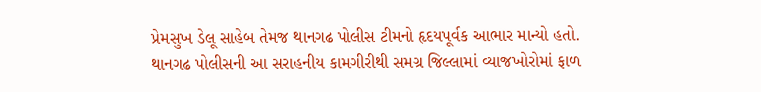પ્રેમસુખ ડેલૂ સાહેબ તેમજ થાનગઢ પોલીસ ટીમનો હૃદયપૂર્વક આભાર માન્યો હતો. થાનગઢ પોલીસની આ સરાહનીય કામગીરીથી સમગ્ર જિલ્લામાં વ્યાજખોરોમાં ફાળ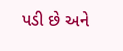પડી છે અને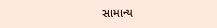સામાન્ય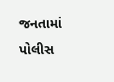જનતામાં પોલીસ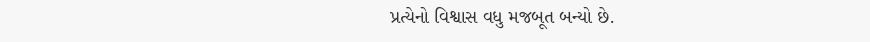પ્રત્યેનો વિશ્વાસ વધુ મજબૂત બન્યો છે.